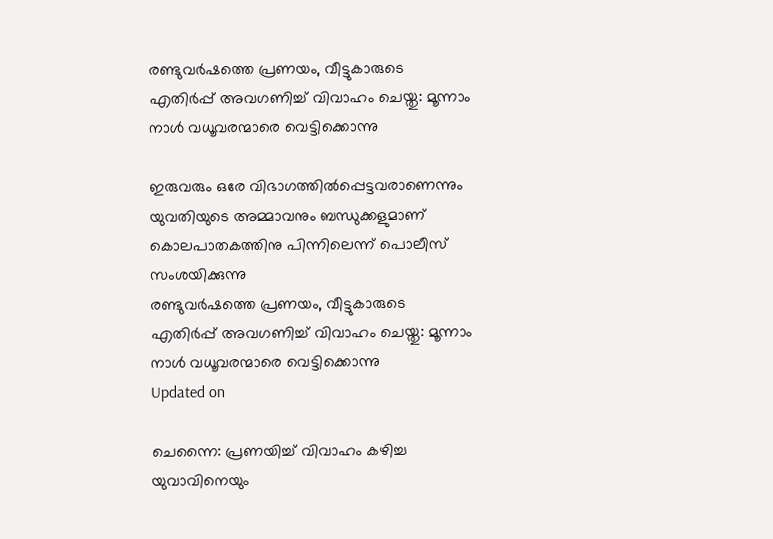രണ്ടുവര്‍ഷത്തെ പ്രണയം, വീട്ടുകാരുടെ എതിര്‍പ്പ് അവഗണിച്ച്‌ വിവാഹം ചെയ്തു: മൂന്നാം നാള്‍ വധൂവരന്മാരെ വെട്ടിക്കൊന്നു

ഇരുവരും ഒരേ വിഭാഗത്തില്‍പ്പെട്ടവരാണെന്നും യുവതിയുടെ അമ്മാവനും ബന്ധുക്കളുമാണ് കൊലപാതകത്തിനു പിന്നിലെന്ന് പൊലീസ് സംശയിക്കുന്നു
രണ്ടുവര്‍ഷത്തെ പ്രണയം, വീട്ടുകാരുടെ എതിര്‍പ്പ് അവഗണിച്ച്‌ വിവാഹം ചെയ്തു: മൂന്നാം നാള്‍ വധൂവരന്മാരെ വെട്ടിക്കൊന്നു
Updated on

ചെന്നൈ: പ്രണയിച്ച്‌ വിവാഹം കഴിച്ച യുവാവിനെയും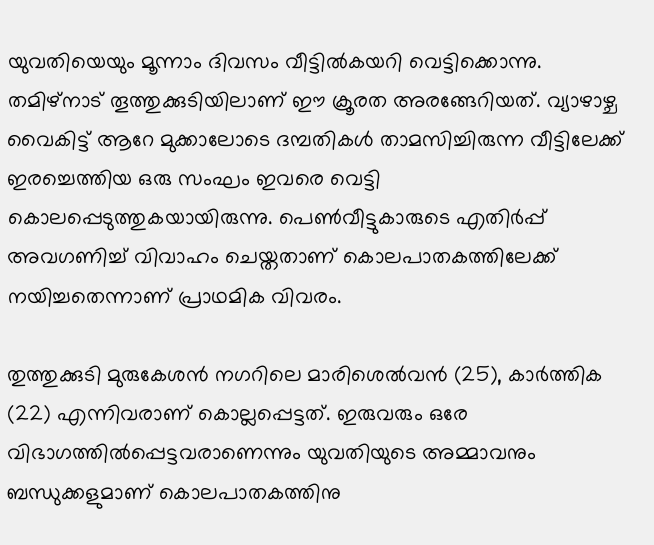യുവതിയെയും മൂന്നാം ദിവസം വീട്ടില്‍കയറി വെട്ടിക്കൊന്നു. തമിഴ്‌നാട് തൂത്തുക്കുടിയിലാണ് ഈ ക്രൂരത അരങ്ങേറിയത്. വ്യാഴാഴ്ച വൈകിട്ട് ആറേ മുക്കാലോടെ ദമ്പതികള്‍ താമസിച്ചിരുന്ന വീട്ടിലേക്ക് ഇരച്ചെത്തിയ ഒരു സംഘം ഇവരെ വെട്ടി കൊലപ്പെടുത്തുകയായിരുന്നു. പെണ്‍വീട്ടുകാരുടെ എതിര്‍പ്പ് അവഗണിച്ച്‌ വിവാഹം ചെയ്തതാണ് കൊലപാതകത്തിലേക്ക് നയിച്ചതെന്നാണ് പ്രാഥമിക വിവരം.

തുത്തുക്കുടി മുരുകേശൻ നഗറിലെ മാരിശെല്‍വൻ (25), കാര്‍ത്തിക (22) എന്നിവരാണ് കൊല്ലപ്പെട്ടത്. ഇരുവരും ഒരേ വിഭാഗത്തില്‍പ്പെട്ടവരാണെന്നും യുവതിയുടെ അമ്മാവനും ബന്ധുക്കളുമാണ് കൊലപാതകത്തിനു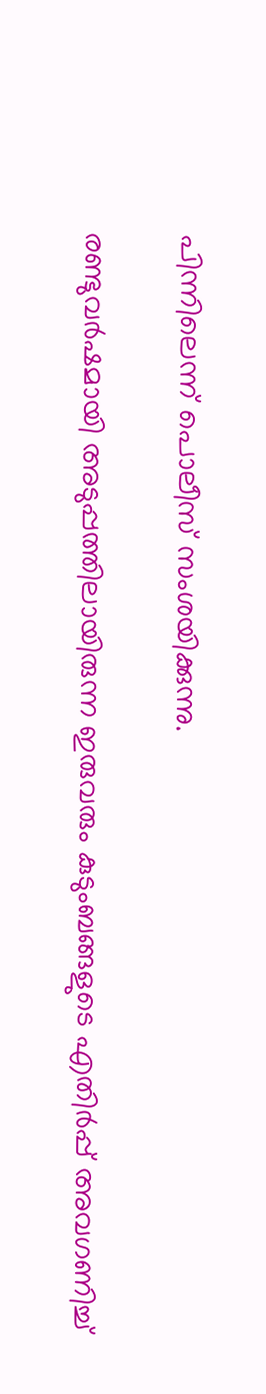പിന്നിലെന്ന് പൊലീസ് സംശയിക്കുന്നു.

രണ്ടുവര്‍ഷമായി അടുപ്പത്തിലായിരുന്ന ഇരുവരും കുടുംബങ്ങളുടെ എതിർപ്പ് അവഗണിച്ച്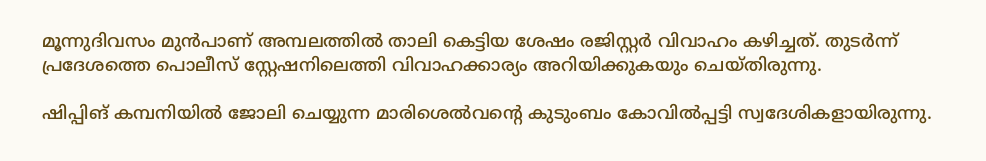മൂന്നുദിവസം മുൻപാണ് അമ്പലത്തിൽ താലി കെട്ടിയ ശേഷം രജിസ്റ്റര്‍ വിവാഹം കഴിച്ചത്. തുടർന്ന് പ്രദേശത്തെ പൊലീസ് സ്റ്റേഷനിലെത്തി വിവാഹക്കാര്യം അറിയിക്കുകയും ചെയ്തിരുന്നു.

ഷിപ്പിങ് കമ്പനിയിൽ ജോലി ചെയ്യുന്ന മാരിശെല്‍വൻ്റെ കുടുംബം കോവില്‍പ്പട്ടി സ്വദേശികളായിരുന്നു.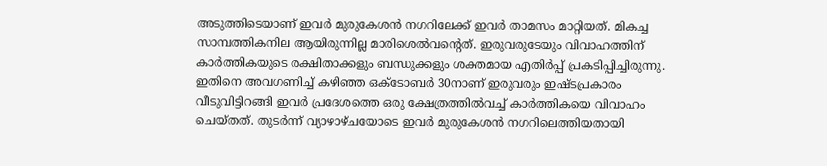അടുത്തിടെയാണ് ഇവര്‍ മുരുകേശൻ നഗറിലേക്ക് ഇവര്‍ താമസം മാറ്റിയത്. മികച്ച സാമ്പത്തികനില ആയിരുന്നില്ല മാരിശെല്‍വൻ്റെത്. ഇരുവരുടേയും വിവാഹത്തിന് കാര്‍ത്തികയുടെ രക്ഷിതാക്കളും ബന്ധുക്കളും ശക്തമായ എതിര്‍പ്പ് പ്രകടിപ്പിച്ചിരുന്നു. ഇതിനെ അവഗണിച്ച് കഴിഞ്ഞ ഒക്ടോബര്‍ 30നാണ് ഇരുവരും ഇഷ്ടപ്രകാരം വീടുവിട്ടിറങ്ങി ഇവർ പ്രദേശത്തെ ഒരു ക്ഷേത്രത്തില്‍വച്ച്‌ കാര്‍ത്തികയെ വിവാഹം ചെയ്തത്. തുടര്‍ന്ന് വ്യാഴാഴ്ചയോടെ ഇവര്‍ മുരുകേശൻ നഗറിലെത്തിയതായി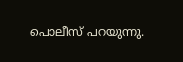പൊലീസ് പറയുന്നു.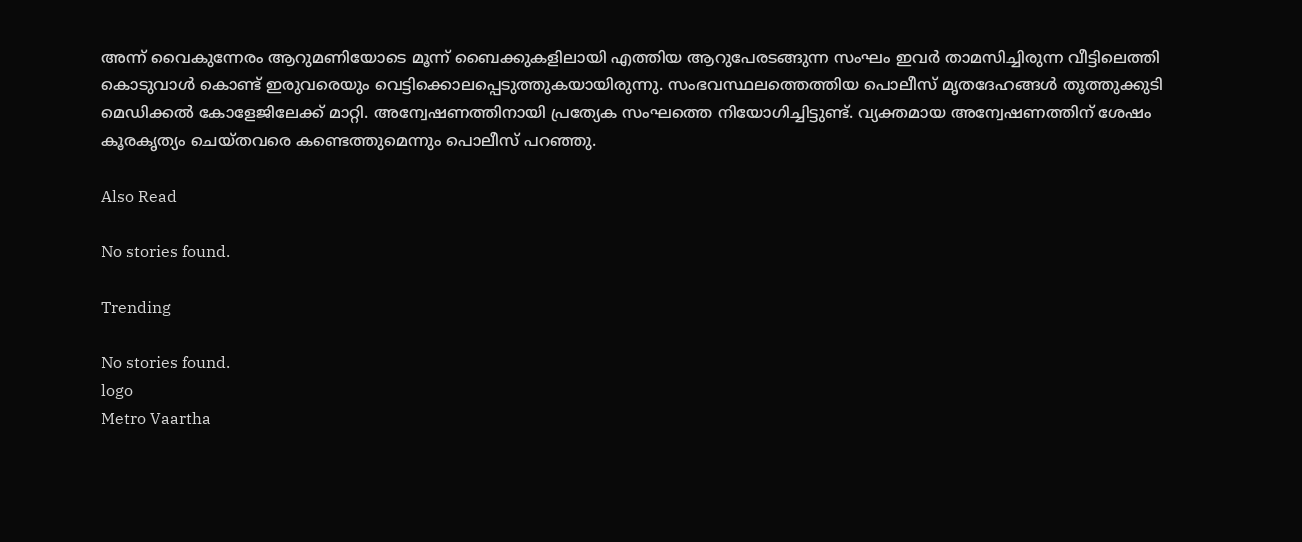അന്ന് വൈകുന്നേരം ആറുമണിയോടെ മൂന്ന് ബൈക്കുകളിലായി എത്തിയ ആറുപേരടങ്ങുന്ന സംഘം ഇവര്‍ താമസിച്ചിരുന്ന വീട്ടിലെത്തി കൊടുവാള്‍ കൊണ്ട് ഇരുവരെയും വെട്ടിക്കൊലപ്പെടുത്തുകയായിരുന്നു. സംഭവസ്ഥലത്തെത്തിയ പൊലീസ് മൃതദേഹങ്ങള്‍ തൂത്തുക്കുടി മെഡിക്കല്‍ കോളേജിലേക്ക് മാറ്റി. അന്വേഷണത്തിനായി പ്രത്യേക സംഘത്തെ നിയോഗിച്ചിട്ടുണ്ട്. വ്യക്തമായ അന്വേഷണത്തിന് ശേഷം കൂരകൃത്യം ചെയ്‌തവരെ കണ്ടെത്തുമെന്നും പൊലീസ് പറഞ്ഞു.

Also Read

No stories found.

Trending

No stories found.
logo
Metro Vaartha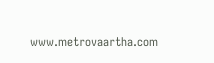www.metrovaartha.com